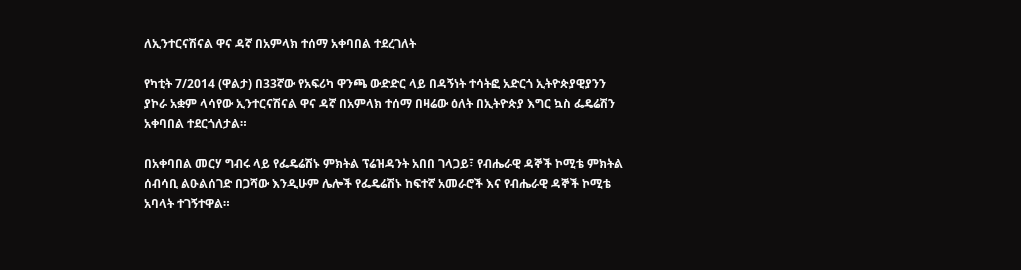ለኢንተርናሽናል ዋና ዳኛ በአምላክ ተሰማ አቀባበል ተደረገለት

የካቲት 7/2014 (ዋልታ) በ33ኛው የአፍሪካ ዋንጫ ውድድር ላይ በዳኝነት ተሳትፎ አድርጎ ኢትዮጵያዊያንን ያኮራ አቋም ላሳየው ኢንተርናሽናል ዋና ዳኛ በአምላክ ተሰማ በዛሬው ዕለት በኢትዮጵያ እግር ኳስ ፌዴሬሽን አቀባበል ተደርጎለታል።

በአቀባበል መርሃ ግብሩ ላይ የፌዴሬሽኑ ምክትል ፕሬዝዳንት አበበ ገላጋይ፣ የብሔራዊ ዳኞች ኮሚቴ ምክትል ሰብሳቢ ልዑልሰገድ በጋሻው እንዲሁም ሌሎች የፌዴሬሽኑ ከፍተኛ አመራሮች እና የብሔራዊ ዳኞች ኮሚቴ አባላት ተገኝተዋል።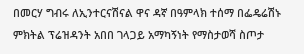በመርሃ ግብሩ ለኢንተርናሽናል ዋና ዳኛ በዓምላክ ተሰማ በፌዴሬሽኑ ምክትል ፕሬዝዳንት አበበ ገላጋይ አማካኝነት የማስታወሻ ስጦታ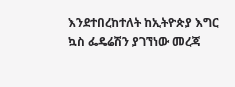እንደተበረከተለት ከኢትዮጵያ እግር ኳስ ፌዴሬሽን ያገኘነው መረጃ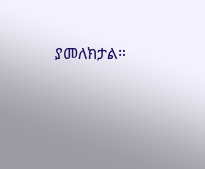ያመለክታል።